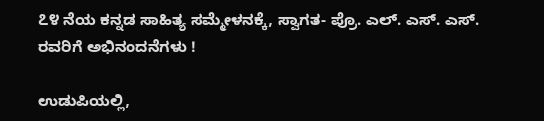೭೪ ನೆಯ ಕನ್ನಡ ಸಾಹಿತ್ಯ ಸಮ್ಮೇಳನಕ್ಕೆ, ಸ್ವಾಗತ- ಪ್ರೊ. ಎಲ್. ಎಸ್. ಎಸ್. ರವರಿಗೆ ಅಭಿನಂದನೆಗಳು !

ಉಡುಪಿಯಲ್ಲಿ,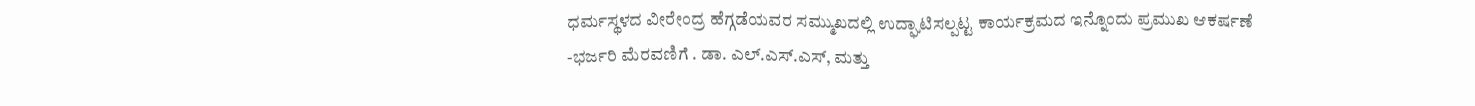ಧರ್ಮಸ್ಥಳದ ವೀರೇಂದ್ರ ಹೆಗ್ಗಡೆಯವರ ಸಮ್ಮುಖದಲ್ಲಿ ಉದ್ಘಾಟಿಸಲ್ಪಟ್ಟ ಕಾರ್ಯಕ್ರಮದ ಇನ್ನೊಂದು ಪ್ರಮುಖ ಆಕರ್ಷಣೆ -ಭರ್ಜರಿ ಮೆರವಣಿಗೆ . ಡಾ. ಎಲ್.ಎಸ್.ಎಸ್, ಮತ್ತು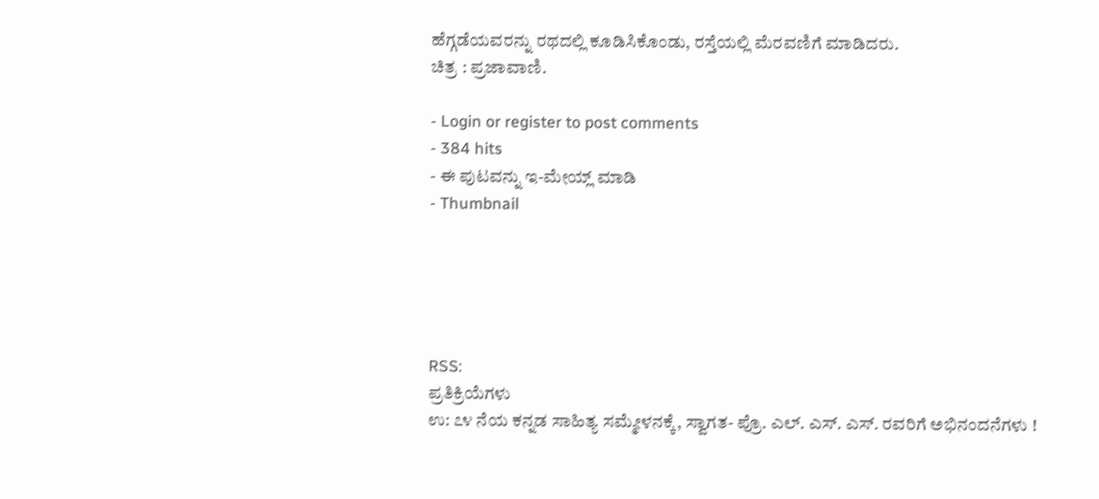ಹೆಗ್ಗಡೆಯವರನ್ನು ರಥದಲ್ಲಿ ಕೂಡಿಸಿಕೊಂಡು, ರಸ್ತೆಯಲ್ಲಿ ಮೆರವಣಿಗೆ ಮಾಡಿದರು.
ಚಿತ್ರ : ಪ್ರಜಾವಾಣಿ.

- Login or register to post comments
- 384 hits
- ಈ ಪುಟವನ್ನು ಇ-ಮೇಯ್ಲ್ ಮಾಡಿ
- Thumbnail





RSS:
ಪ್ರತಿಕ್ರಿಯೆಗಳು
ಉ: ೭೪ ನೆಯ ಕನ್ನಡ ಸಾಹಿತ್ಯ ಸಮ್ಮೇಳನಕ್ಕೆ, ಸ್ವಾಗತ- ಪ್ರೊ. ಎಲ್. ಎಸ್. ಎಸ್. ರವರಿಗೆ ಅಭಿನಂದನೆಗಳು !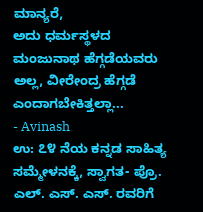ಮಾನ್ಯರೆ,
ಅದು ಧರ್ಮಸ್ಥಳದ ಮಂಜುನಾಥ ಹೆಗ್ಗಡೆಯವರು ಅಲ್ಲ, ವೀರೇಂದ್ರ ಹೆಗ್ಗಡೆ ಎಂದಾಗಬೇಕಿತ್ತಲ್ಲಾ...
- Avinash
ಉ: ೭೪ ನೆಯ ಕನ್ನಡ ಸಾಹಿತ್ಯ ಸಮ್ಮೇಳನಕ್ಕೆ, ಸ್ವಾಗತ- ಪ್ರೊ. ಎಲ್. ಎಸ್. ಎಸ್. ರವರಿಗೆ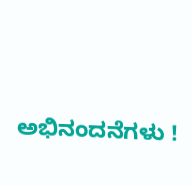ಅಭಿನಂದನೆಗಳು !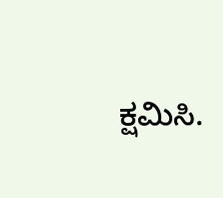ಕ್ಷಮಿಸಿ.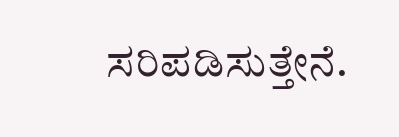ಸರಿಪಡಿಸುತ್ತೇನೆ.